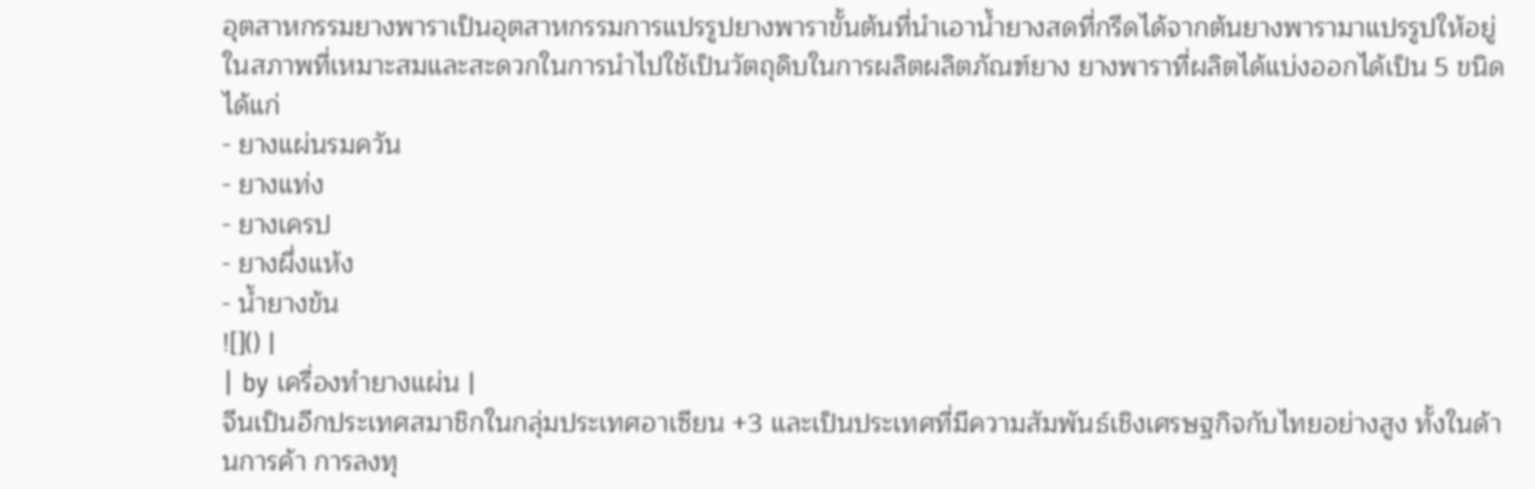อุตสาหกรรมยางพาราเป็นอุตสาหกรรมการแปรรูปยางพาราขั้นต้นที่นำเอาน้ำยางสดที่กรีดได้จากต้นยางพารามาแปรรูปให้อยู่ในสภาพที่เหมาะสมและสะดวกในการนำไปใช้เป็นวัตถุดิบในการผลิตผลิตภัณฑ์ยาง ยางพาราที่ผลิตได้แบ่งออกได้เป็น 5 ขนิด ได้แก่
- ยางแผ่นรมควัน
- ยางแท่ง
- ยางเครป
- ยางผึ่งแห้ง
- น้ำยางข้น
![]() |
| by เครื่องทำยางแผ่น |
จีนเป็นอีกประเทศสมาชิกในกลุ่มประเทศอาเซียน +3 และเป็นประเทศที่มีความสัมพันธ์เชิงเศรษฐกิจกับไทยอย่างสูง ทั้งในด้านการค้า การลงทุ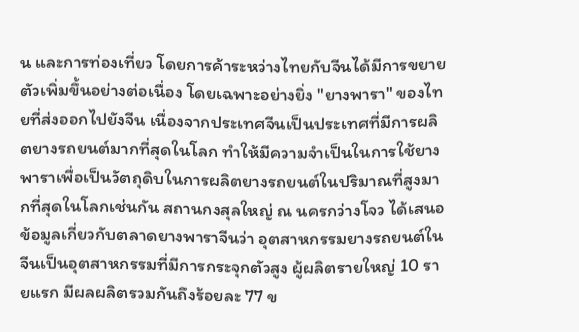น และการท่องเที่ยว โดยการค้าระหว่างไทยกับจีนได้มีการขยายตัวเพิ่มขึ้นอย่างต่อเนื่อง โดยเฉพาะอย่างยิ่ง "ยางพารา" ของไทยที่ส่งออกไปยังจีน เนื่องจากประเทศจีนเป็นประเทศที่มีการผลิตยางรถยนต์มากที่สุดในโลก ทำให้มีความจำเป็นในการใช้ยางพาราเพื่อเป็นวัตถุดิบในการผลิตยางรถยนต์ในปริมาณที่สูงมากที่สุดในโลกเช่นกัน สถานกงสุลใหญ่ ณ นครกว่างโจว ได้เสนอข้อมูลเกี่ยวกับตลาดยางพาราจีนว่า อุตสาหกรรมยางรถยนต์ในจีนเป็นอุตสาหกรรมที่มีการกระจุกตัวสูง ผู้ผลิตรายใหญ่ 10 รายแรก มีผลผลิตรวมกันถึงร้อยละ 77 ข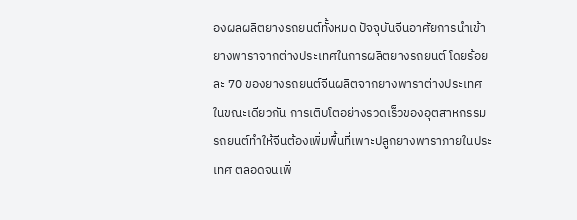องผลผลิตยางรถยนต์ทั้งหมด ปัจจุบันจีนอาศัยการนำเข้ายางพาราจากต่างประเทศในการผลิตยางรถยนต์ โดยร้อยละ 70 ของยางรถยนต์จีนผลิตจากยางพาราต่างประเทศ ในขณะเดียวกัน การเติบโตอย่างรวดเร็วของอุตสาหกรรมรถยนต์ทำให้จีนต้องเพิ่มพื้นที่เพาะปลูกยางพาราภายในประเทศ ตลอดจนเพิ่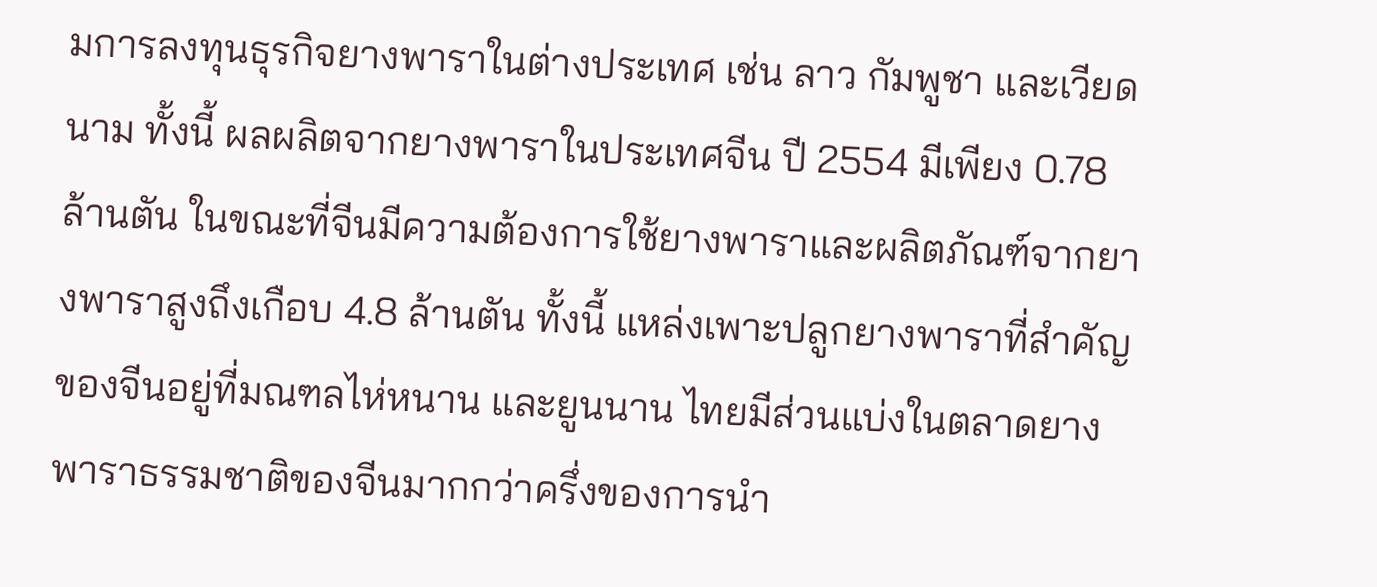มการลงทุนธุรกิจยางพาราในต่างประเทศ เช่น ลาว กัมพูชา และเวียดนาม ทั้งนี้ ผลผลิตจากยางพาราในประเทศจีน ปี 2554 มีเพียง 0.78 ล้านตัน ในขณะที่จีนมีความต้องการใช้ยางพาราและผลิตภัณฑ์จากยางพาราสูงถึงเกือบ 4.8 ล้านตัน ทั้งนี้ แหล่งเพาะปลูกยางพาราที่สำคัญของจีนอยู่ที่มณฑลไห่หนาน และยูนนาน ไทยมีส่วนแบ่งในตลาดยางพาราธรรมชาติของจีนมากกว่าครึ่งของการนำ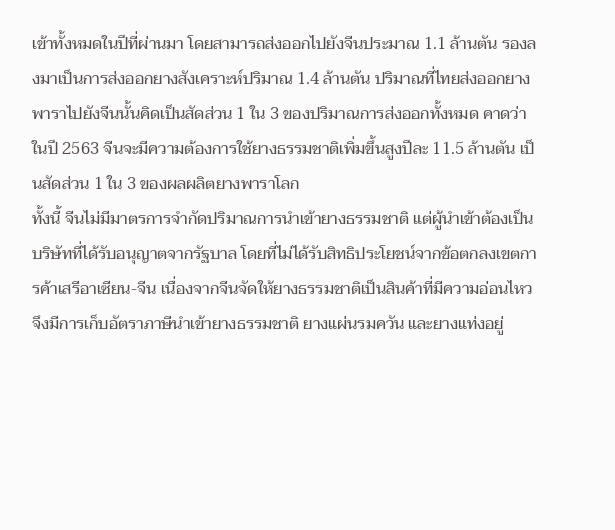เข้าทั้งหมดในปีที่ผ่านมา โดยสามารถส่งออกไปยังจีนประมาณ 1.1 ล้านตัน รองลงมาเป็นการส่งออกยางสังเคราะห์ปริมาณ 1.4 ล้านตัน ปริมาณที่ไทยส่งออกยางพาราไปยังจีนนั้นคิดเป็นสัดส่วน 1 ใน 3 ของปริมาณการส่งออกทั้งหมด คาดว่าในปี 2563 จีนจะมีความต้องการใช้ยางธรรมชาติเพิ่มขึ้นสูงปีละ 11.5 ล้านตัน เป็นสัดส่วน 1 ใน 3 ของผลผลิตยางพาราโลก
ทั้งนี้ จีนไม่มีมาตรการจำกัดปริมาณการนำเข้ายางธรรมชาติ แต่ผู้นำเข้าต้องเป็นบริษัทที่ได้รับอนุญาตจากรัฐบาล โดยที่ไม่ได้รับสิทธิประโยชน์จากข้อตกลงเขตการค้าเสรีอาเซียน-จีน เนื่องจากจีนจัดให้ยางธรรมชาติเป็นสินค้าที่มีความอ่อนไหว จึงมีการเก็บอัตราภาษีนำเข้ายางธรรมชาติ ยางแผ่นรมควัน และยางแท่งอยู่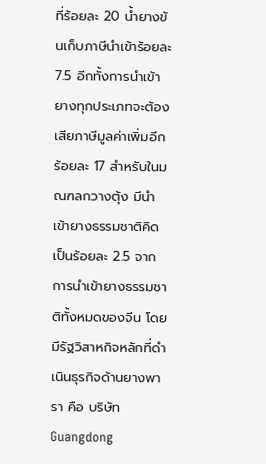ที่ร้อยละ 20 น้ำยางข้นเก็บภาษีนำเข้าร้อยละ 7.5 อีกทั้งการนำเข้ายางทุกประเภทจะต้องเสียภาษีมูลค่าเพิ่มอีกร้อยละ 17 สำหรับในมณฑลกวางตุ้ง มีนำเข้ายางธรรมชาติคิดเป็นร้อยละ 2.5 จากการนำเข้ายางธรรมชาติทั้งหมดของจีน โดยมีรัฐวิสาหกิจหลักที่ดำเนินธุรกิจด้านยางพารา คือ บริษัท Guangdong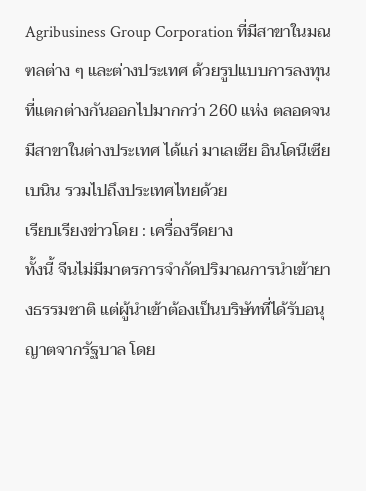Agribusiness Group Corporation ที่มีสาขาในมณฑลต่าง ๆ และต่างประเทศ ด้วยรูปแบบการลงทุนที่แตกต่างกันออกไปมากกว่า 260 แห่ง ตลอดจนมีสาขาในต่างประเทศ ได้แก่ มาเลเซีย อินโดนีเซีย เบนิน รวมไปถึงประเทศไทยด้วย
เรียบเรียงข่าวโดย : เครื่องรีดยาง
ทั้งนี้ จีนไม่มีมาตรการจำกัดปริมาณการนำเข้ายางธรรมชาติ แต่ผู้นำเข้าต้องเป็นบริษัทที่ได้รับอนุญาตจากรัฐบาล โดย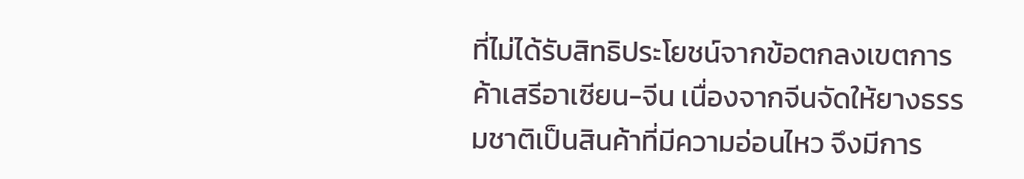ที่ไม่ได้รับสิทธิประโยชน์จากข้อตกลงเขตการค้าเสรีอาเซียน-จีน เนื่องจากจีนจัดให้ยางธรรมชาติเป็นสินค้าที่มีความอ่อนไหว จึงมีการ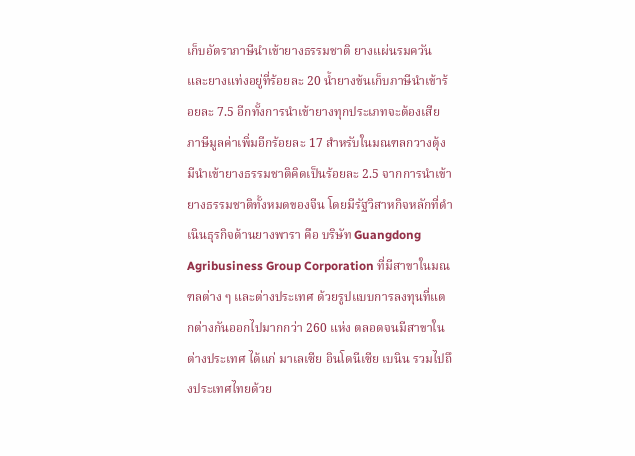เก็บอัตราภาษีนำเข้ายางธรรมชาติ ยางแผ่นรมควัน และยางแท่งอยู่ที่ร้อยละ 20 น้ำยางข้นเก็บภาษีนำเข้าร้อยละ 7.5 อีกทั้งการนำเข้ายางทุกประเภทจะต้องเสียภาษีมูลค่าเพิ่มอีกร้อยละ 17 สำหรับในมณฑลกวางตุ้ง มีนำเข้ายางธรรมชาติคิดเป็นร้อยละ 2.5 จากการนำเข้ายางธรรมชาติทั้งหมดของจีน โดยมีรัฐวิสาหกิจหลักที่ดำเนินธุรกิจด้านยางพารา คือ บริษัท Guangdong Agribusiness Group Corporation ที่มีสาขาในมณฑลต่าง ๆ และต่างประเทศ ด้วยรูปแบบการลงทุนที่แตกต่างกันออกไปมากกว่า 260 แห่ง ตลอดจนมีสาขาในต่างประเทศ ได้แก่ มาเลเซีย อินโดนีเซีย เบนิน รวมไปถึงประเทศไทยด้วย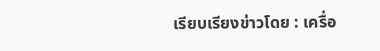เรียบเรียงข่าวโดย : เครื่อ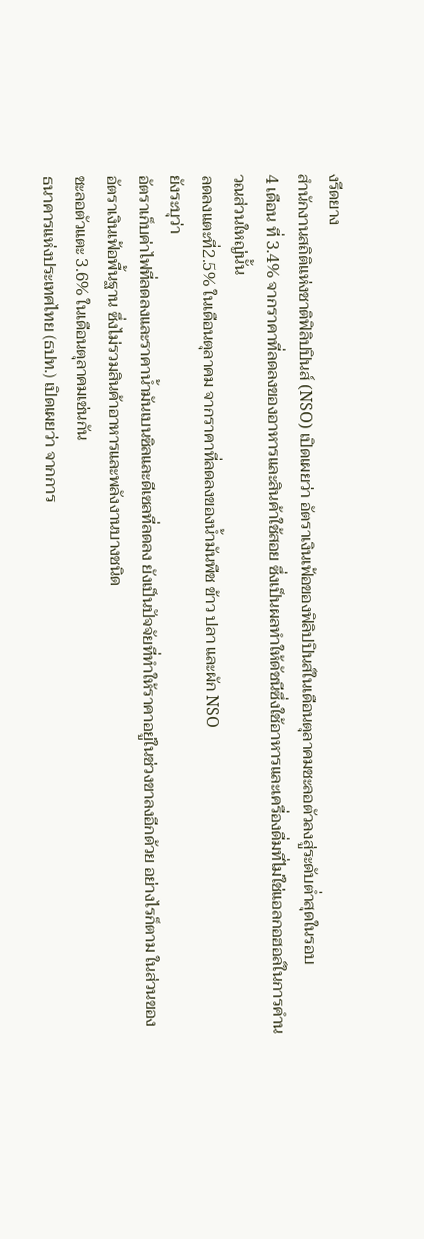งรีดยาง
สำนักงานสถิติแห่งชาติฟิลิปปินส์ (NSO) เปิดเผยว่า อัตราเงินเฟ้อของฟิลิปปินส์ในเดือนตุลาคมชะลอตัวลงสู่ระดับต่ำสุดในรอบ
4 เดือน ที่ 3.4% จากราคาที่ลดลงของอาหารและสินค้าใช้สอย ซึ่งเป็นผลทำให้ดัชนีซึ่งใช้อาหารและเครื่องดื่มที่ไม่ใช่แอลกอฮอล์ในการคำนวณส่วนใหญ่นั้น
ลดลงแตะที่2.5% ในเดือนตุลาคม จากราคาที่ลดลงของน้ำมันพืช ข้าว ปลา และผัก NSO
ยังระบุว่า
อัตราเก็บค่าไฟที่ลดลงและราคาน้ำมันเบนซิลและดีเซลที่ลดลง ยังเป็นปัจจัยที่ทำให้ราคาอยู่ในช่วงขาลงอีกด้วย อย่างไรก็ตาม ในส่วนของอัตราเงินเฟ้อพื้นฐาน ซึ่งไม่รวมสินค้าอาหารและพลังงานบางชนิด
ชะลอตัวแตะ 3.6% ในเดือนตุลาคมเช่นกัน
ธนาคารแห่งประเทศไทย (ธปท.) เปิดเผยว่า จากการ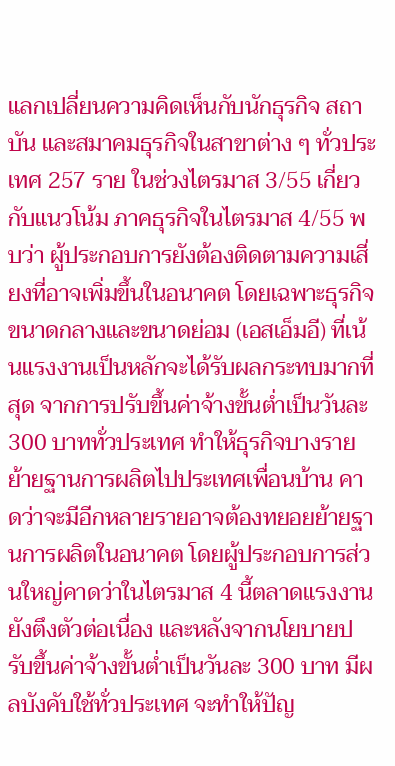แลกเปลี่ยนความคิดเห็นกับนักธุรกิจ สถาบัน และสมาคมธุรกิจในสาขาต่าง ๆ ทั่วประเทศ 257 ราย ในช่วงไตรมาส 3/55 เกี่ยวกับแนวโน้ม ภาคธุรกิจในไตรมาส 4/55 พบว่า ผู้ประกอบการยังต้องติดตามความเสี่ยงที่อาจเพิ่มขึ้นในอนาคต โดยเฉพาะธุรกิจขนาดกลางและขนาดย่อม (เอสเอ็มอี) ที่เน้นแรงงานเป็นหลักจะได้รับผลกระทบมากที่สุด จากการปรับขึ้นค่าจ้างขั้นต่ำเป็นวันละ 300 บาททั่วประเทศ ทำให้ธุรกิจบางรายย้ายฐานการผลิตไปประเทศเพื่อนบ้าน คาดว่าจะมีอีกหลายรายอาจต้องทยอยย้ายฐานการผลิตในอนาคต โดยผู้ประกอบการส่วนใหญ่คาดว่าในไตรมาส 4 นี้ตลาดแรงงานยังตึงตัวต่อเนื่อง และหลังจากนโยบายปรับขึ้นค่าจ้างขั้นต่ำเป็นวันละ 300 บาท มีผลบังคับใช้ทั่วประเทศ จะทำให้ปัญ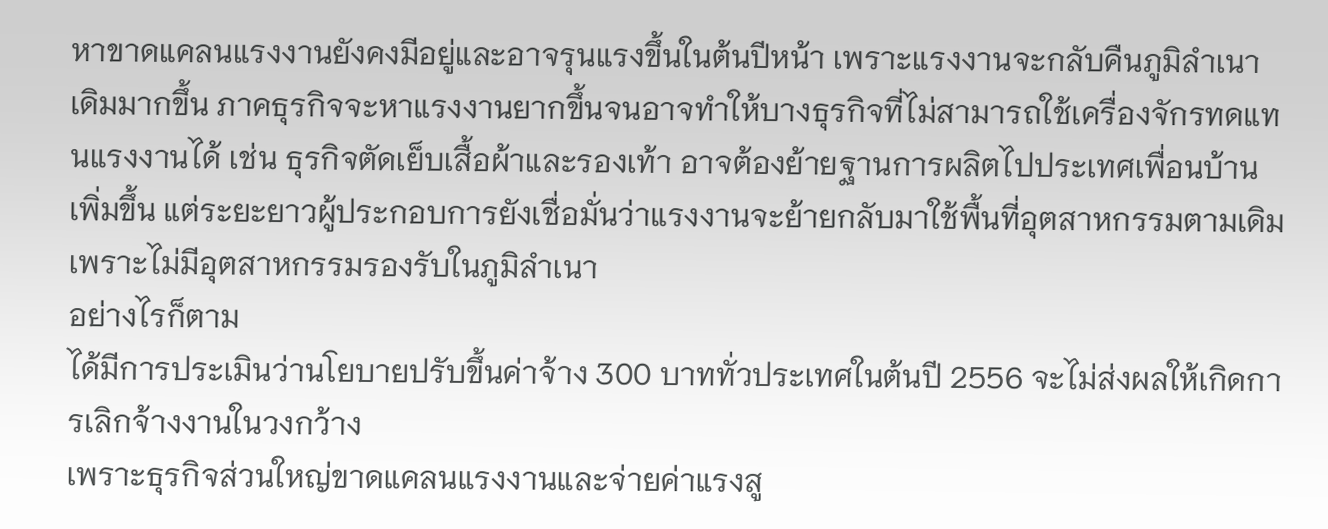หาขาดแคลนแรงงานยังคงมีอยู่และอาจรุนแรงขึ้นในต้นปีหน้า เพราะแรงงานจะกลับคืนภูมิลำเนาเดิมมากขึ้น ภาคธุรกิจจะหาแรงงานยากขึ้นจนอาจทำให้บางธุรกิจที่ไม่สามารถใช้เครื่องจักรทดแทนแรงงานได้ เช่น ธุรกิจตัดเย็บเสื้อผ้าและรองเท้า อาจต้องย้ายฐานการผลิตไปประเทศเพื่อนบ้านเพิ่มขึ้น แต่ระยะยาวผู้ประกอบการยังเชื่อมั่นว่าแรงงานจะย้ายกลับมาใช้พื้นที่อุตสาหกรรมตามเดิม เพราะไม่มีอุตสาหกรรมรองรับในภูมิลำเนา
อย่างไรก็ตาม
ได้มีการประเมินว่านโยบายปรับขึ้นค่าจ้าง 300 บาททั่วประเทศในต้นปี 2556 จะไม่ส่งผลให้เกิดการเลิกจ้างงานในวงกว้าง
เพราะธุรกิจส่วนใหญ่ขาดแคลนแรงงานและจ่ายค่าแรงสู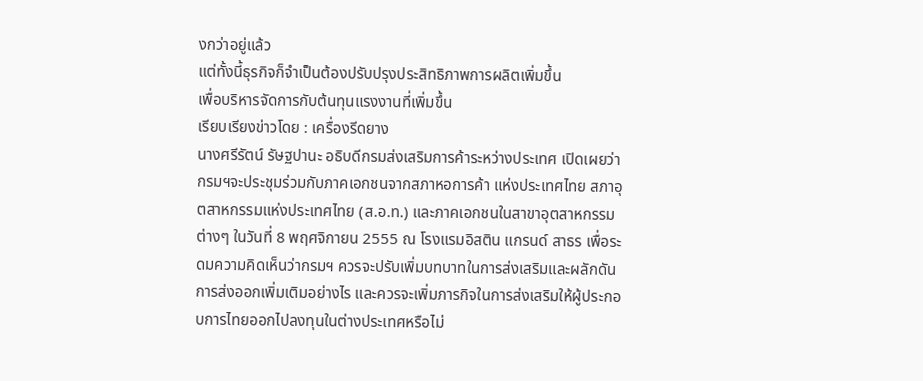งกว่าอยู่แล้ว
แต่ทั้งนี้ธุรกิจก็จำเป็นต้องปรับปรุงประสิทธิภาพการผลิตเพิ่มขึ้น
เพื่อบริหารจัดการกับต้นทุนแรงงานที่เพิ่มขึ้น
เรียบเรียงข่าวโดย : เครื่องรีดยาง
นางศรีรัตน์ รัษฐปานะ อธิบดีกรมส่งเสริมการค้าระหว่างประเทศ เปิดเผยว่า กรมฯจะประชุมร่วมกับภาคเอกชนจากสภาหอการค้า แห่งประเทศไทย สภาอุตสาหกรรมแห่งประเทศไทย (ส.อ.ท.) และภาคเอกชนในสาขาอุตสาหกรรมต่างๆ ในวันที่ 8 พฤศจิกายน 2555 ณ โรงแรมอิสติน แกรนด์ สาธร เพื่อระดมความคิดเห็นว่ากรมฯ ควรจะปรับเพิ่มบทบาทในการส่งเสริมและผลักดันการส่งออกเพิ่มเติมอย่างไร และควรจะเพิ่มภารกิจในการส่งเสริมให้ผู้ประกอบการไทยออกไปลงทุนในต่างประเทศหรือไม่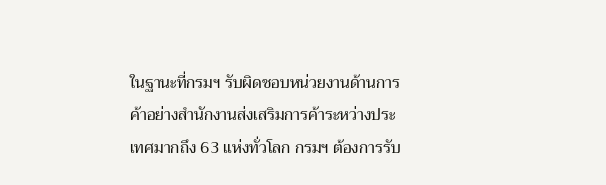ในฐานะที่กรมฯ รับผิดชอบหน่วยงานด้านการค้าอย่างสำนักงานส่งเสริมการค้าระหว่างประเทศมากถึง 63 แห่งทั่วโลก กรมฯ ต้องการรับ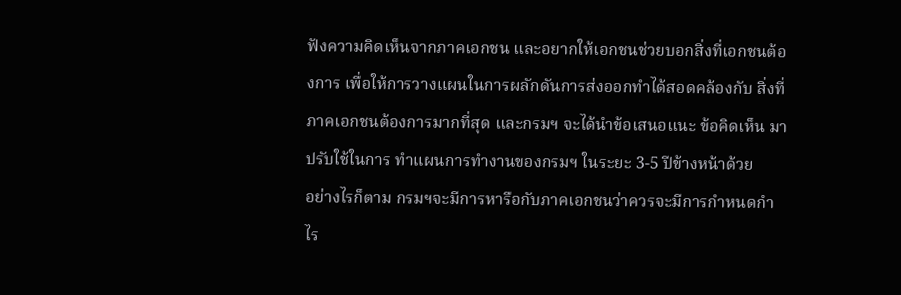ฟังความคิดเห็นจากภาคเอกชน และอยากให้เอกชนช่วยบอกสิ่งที่เอกชนต้องการ เพื่อให้การวางแผนในการผลักดันการส่งออกทำได้สอดคล้องกับ สิ่งที่ภาคเอกชนต้องการมากที่สุด และกรมฯ จะได้นำข้อเสนอแนะ ข้อคิดเห็น มาปรับใช้ในการ ทำแผนการทำงานของกรมฯ ในระยะ 3-5 ปีข้างหน้าด้วย
อย่างไรก็ตาม กรมฯจะมีการหารือกับภาคเอกชนว่าควรจะมีการกำหนดกำไร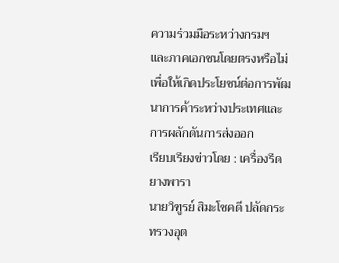ความร่วมมือระหว่างกรมฯ
และภาคเอกชนโดยตรงหรือไม่
เพื่อให้เกิดประโยชน์ต่อการพัฒนาการค้าระหว่างประเทศและการผลักดันการส่งออก
เรียบเรียงข่าวโดย : เครื่องรีดยางพารา
นายวิฑูรย์ สิมะโชคดี ปลัดกระทรวงอุต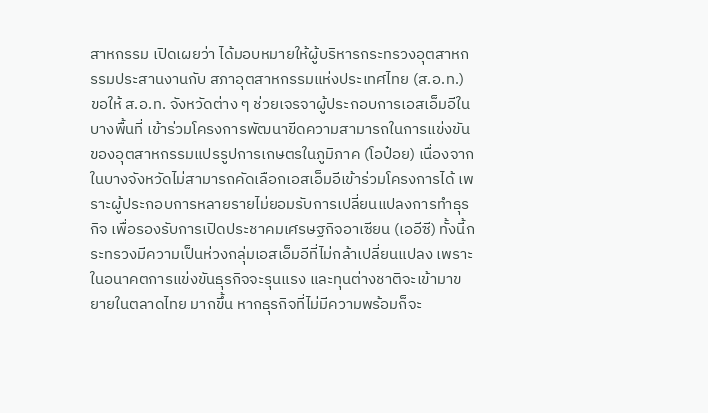สาหกรรม เปิดเผยว่า ได้มอบหมายให้ผู้บริหารกระทรวงอุตสาหกรรมประสานงานกับ สภาอุตสาหกรรมแห่งประเทศไทย (ส.อ.ท.) ขอให้ ส.อ.ท. จังหวัดต่าง ๆ ช่วยเจรจาผู้ประกอบการเอสเอ็มอีในบางพื้นที่ เข้าร่วมโครงการพัฒนาขีดความสามารถในการแข่งขันของอุตสาหกรรมแปรรูปการเกษตรในภูมิภาค (โอป๋อย) เนื่องจากในบางจังหวัดไม่สามารถคัดเลือกเอสเอ็มอีเข้าร่วมโครงการได้ เพราะผู้ประกอบการหลายรายไม่ยอมรับการเปลี่ยนแปลงการทำธุรกิจ เพื่อรองรับการเปิดประชาคมเศรษฐกิจอาเซียน (เออีซี) ทั้งนี้กระทรวงมีความเป็นห่วงกลุ่มเอสเอ็มอีที่ไม่กล้าเปลี่ยนแปลง เพราะในอนาคตการแข่งขันธุรกิจจะรุนแรง และทุนต่างชาติจะเข้ามาขยายในตลาดไทย มากขึ้น หากธุรกิจที่ไม่มีความพร้อมก็จะ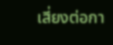เสี่ยงต่อกา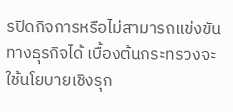รปิดกิจการหรือไม่สามารถแข่งขันทางธุรกิจได้ เบื้องต้นกระทรวงจะใช้นโยบายเชิงรุก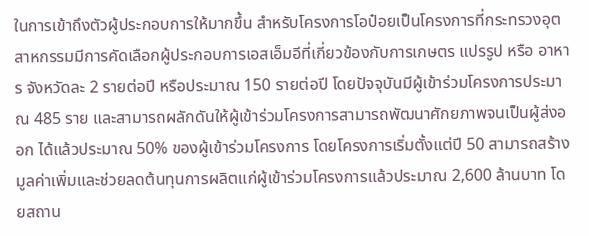ในการเข้าถึงตัวผู้ประกอบการให้มากขึ้น สำหรับโครงการโอป๋อยเป็นโครงการที่กระทรวงอุตสาหกรรมมีการคัดเลือกผู้ประกอบการเอสเอ็มอีที่เกี่ยวข้องกับการเกษตร แปรรูป หรือ อาหาร จังหวัดละ 2 รายต่อปี หรือประมาณ 150 รายต่อปี โดยปัจจุบันมีผู้เข้าร่วมโครงการประมาณ 485 ราย และสามารถผลักดันให้ผู้เข้าร่วมโครงการสามารถพัฒนาศักยภาพจนเป็นผู้ส่งออก ได้แล้วประมาณ 50% ของผู้เข้าร่วมโครงการ โดยโครงการเริ่มตั้งแต่ปี 50 สามารถสร้างมูลค่าเพิ่มและช่วยลดต้นทุนการผลิตแก่ผู้เข้าร่วมโครงการแล้วประมาณ 2,600 ล้านบาท โดยสถาน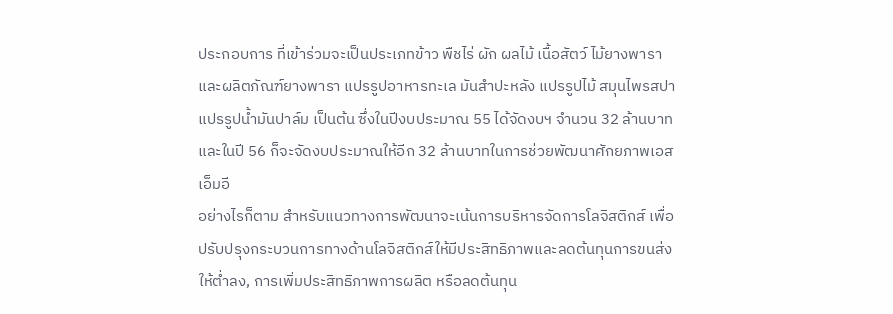ประกอบการ ที่เข้าร่วมจะเป็นประเภทข้าว พืชไร่ ผัก ผลไม้ เนื้อสัตว์ ไม้ยางพาราและผลิตภัณฑ์ยางพารา แปรรูปอาหารทะเล มันสำปะหลัง แปรรูปไม้ สมุนไพรสปา แปรรูปน้ำมันปาล์ม เป็นต้น ซึ่งในปีงบประมาณ 55 ได้จัดงบฯ จำนวน 32 ล้านบาทและในปี 56 ก็จะจัดงบประมาณให้อีก 32 ล้านบาทในการช่วยพัฒนาศักยภาพเอสเอ็มอี
อย่างไรก็ตาม สำหรับแนวทางการพัฒนาจะเน้นการบริหารจัดการโลจิสติกส์ เพื่อปรับปรุงกระบวนการทางด้านโลจิสติกส์ให้มีประสิทธิภาพและลดต้นทุนการขนส่งให้ต่ำลง, การเพิ่มประสิทธิภาพการผลิต หรือลดต้นทุน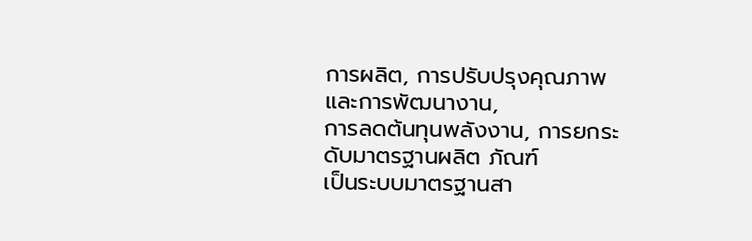การผลิต, การปรับปรุงคุณภาพและการพัฒนางาน,
การลดต้นทุนพลังงาน, การยกระดับมาตรฐานผลิต ภัณฑ์
เป็นระบบมาตรฐานสา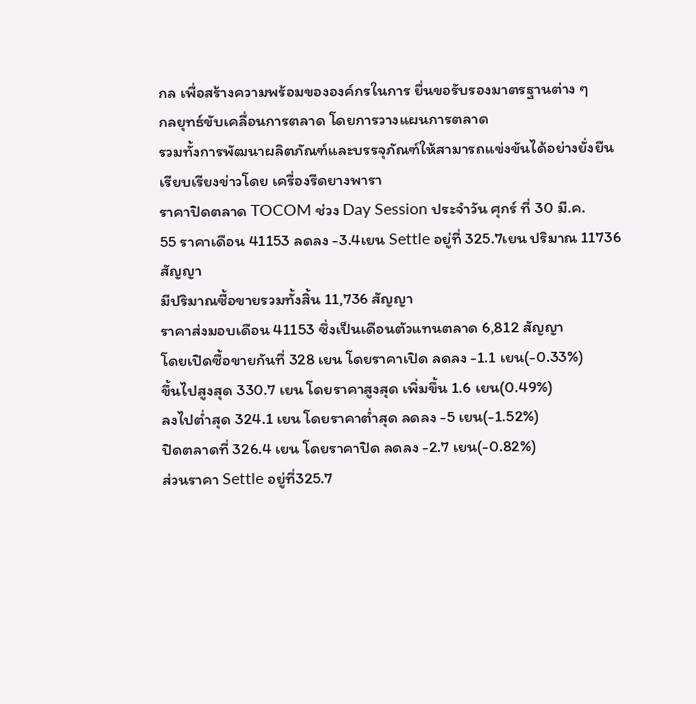กล เพื่อสร้างความพร้อมขององค์กรในการ ยื่นขอรับรองมาตรฐานต่าง ๆ
กลยุทธ์ขับเคลื่อนการตลาด โดยการวางแผนการตลาด
รวมทั้งการพัฒนาผลิตภัณฑ์และบรรจุภัณฑ์ให้สามารถแข่งขันได้อย่างยั่งยืน
เรียบเรียงข่าวโดย เครื่องรีดยางพารา
ราคาปิดตลาด TOCOM ช่วง Day Session ประจำวัน ศุกร์ ที่ 30 มี.ค.
55 ราคาเดือน 41153 ลดลง -3.4เยน Settle อยู่ที่ 325.7เยน ปริมาณ 11736
สัญญา
มีปริมาณซื้อขายรวมทั้งสิ้น 11,736 สัญญา
ราคาส่งมอบเดือน 41153 ซึ่งเป็นเดือนตัวแทนตลาด 6,812 สัญญา
โดยเปิดซื้อขายกันที่ 328 เยน โดยราคาเปิด ลดลง -1.1 เยน(-0.33%)
ขึ้นไปสูงสุด 330.7 เยน โดยราคาสูงสุด เพิ่มขึ้น 1.6 เยน(0.49%)
ลงไปต่ำสุด 324.1 เยน โดยราคาต่ำสุด ลดลง -5 เยน(-1.52%)
ปิดตลาดที่ 326.4 เยน โดยราคาปิด ลดลง -2.7 เยน(-0.82%)
ส่วนราคา Settle อยู่ที่325.7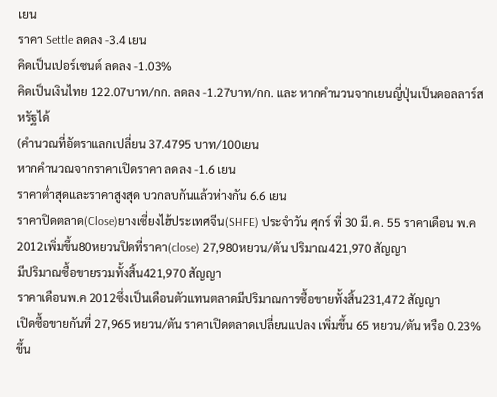เยน
ราคา Settle ลดลง -3.4 เยน
คิดเป็นเปอร์เซนต์ ลดลง -1.03%
คิดเป็นเงินไทย 122.07บาท/กก. ลดลง -1.27บาท/กก. และ หากคำนวนจากเยนญี่ปุ่นเป็นดอลลาร์สหรัฐได้
(คำนวณที่อัตราแลกเปลี่ยน 37.4795 บาท/100เยน
หากคำนวณจากราคาเปิดราคา ลดลง -1.6 เยน
ราคาต่ำสุดและราคาสูงสุด บวกลบกันแล้วห่างกัน 6.6 เยน
ราคาปิดตลาด(Close)ยางเซี่ยงไฮ้ประเทศจีน(SHFE) ประจำวัน ศุกร์ ที่ 30 มี.ค. 55 ราคาเดือน พ.ค 2012เพิ่มขึ้น80หยวนปิดที่ราคา(close) 27,980หยวน/ตัน ปริมาณ421,970 สัญญา
มีปริมาณซื้อขายรวมทั้งสิ้น421,970 สัญญา
ราคาเดือนพ.ค 2012ซึ่งเป็นเดือนตัวแทนตลาดมีปริมาณการซื้อขายทั้งสิ้น231,472 สัญญา
เปิดซื้อขายกันที่ 27,965 หยวน/ตัน ราคาเปิดตลาดเปลี่ยนแปลง เพิ่มขึ้น 65 หยวน/ตัน หรือ 0.23%
ขึ้น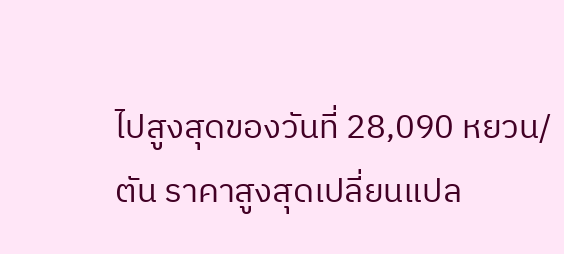ไปสูงสุดของวันที่ 28,090 หยวน/ตัน ราคาสูงสุดเปลี่ยนแปล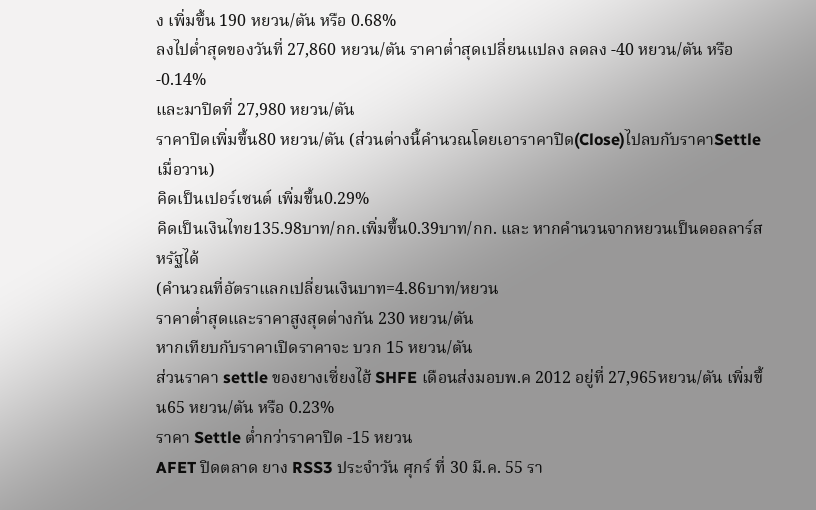ง เพิ่มขึ้น 190 หยวน/ตัน หรือ 0.68%
ลงไปต่ำสุดของวันที่ 27,860 หยวน/ตัน ราคาต่ำสุดเปลี่ยนแปลง ลดลง -40 หยวน/ตัน หรือ -0.14%
และมาปิดที่ 27,980 หยวน/ตัน
ราคาปิดเพิ่มขึ้น80 หยวน/ตัน (ส่วนต่างนี้คำนวณโดยเอาราคาปิด(Close)ไปลบกับราคาSettleเมื่อวาน)
คิดเป็นเปอร์เซนต์ เพิ่มขึ้น0.29%
คิดเป็นเงินไทย135.98บาท/กก.เพิ่มขึ้น0.39บาท/กก. และ หากคำนวนจากหยวนเป็นดอลลาร์สหรัฐได้
(คำนวณที่อัตราแลกเปลี่ยนเงินบาท=4.86บาท/หยวน
ราคาต่ำสุดและราคาสูงสุดต่างกัน 230 หยวน/ตัน
หากเทียบกับราคาเปิดราคาจะ บวก 15 หยวน/ตัน
ส่วนราคา settle ของยางเซี่ยงไฮ้ SHFE เดือนส่งมอบพ.ค 2012 อยู่ที่ 27,965หยวน/ตัน เพิ่มขึ้น65 หยวน/ตัน หรือ 0.23%
ราคา Settle ต่ำกว่าราคาปิด -15 หยวน
AFET ปิดตลาด ยาง RSS3 ประจำวัน ศุกร์ ที่ 30 มี.ค. 55 รา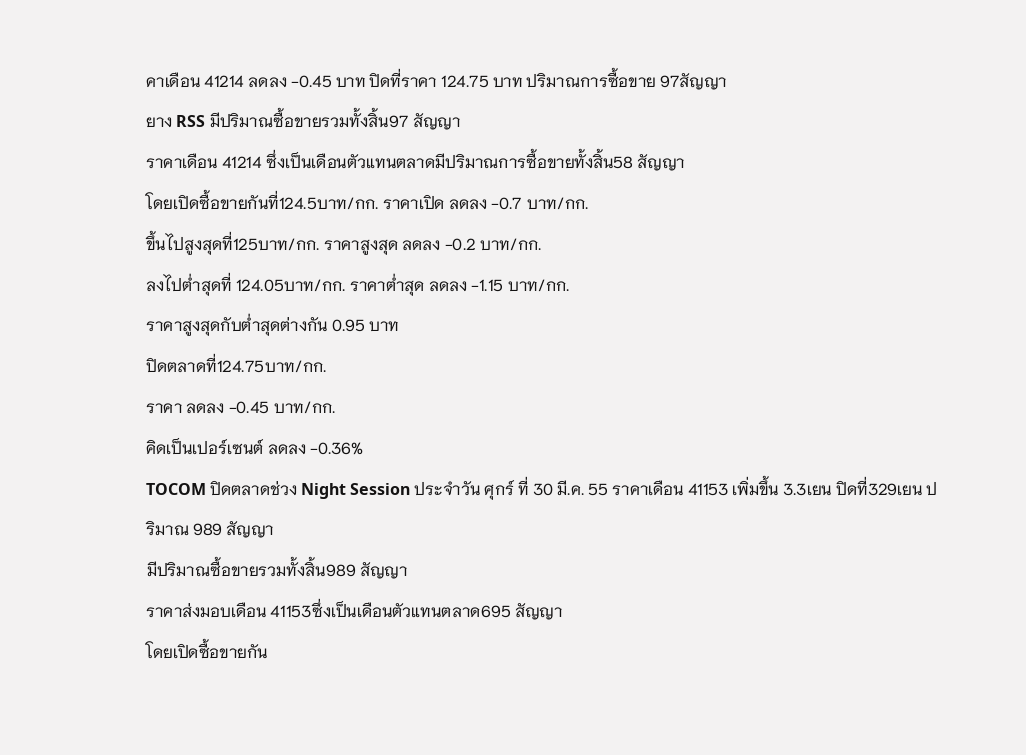คาเดือน 41214 ลดลง -0.45 บาท ปิดที่ราคา 124.75 บาท ปริมาณการซื้อขาย 97สัญญา
ยาง RSS มีปริมาณซื้อขายรวมทั้งสิ้น97 สัญญา
ราคาเดือน 41214 ซึ่งเป็นเดือนตัวแทนตลาดมีปริมาณการซื้อขายทั้งสิ้น58 สัญญา
โดยเปิดซื้อขายกันที่124.5บาท/กก. ราคาเปิด ลดลง -0.7 บาท/กก.
ขึ้นไปสูงสุดที่125บาท/กก. ราคาสูงสุด ลดลง -0.2 บาท/กก.
ลงไปต่ำสุดที่ 124.05บาท/กก. ราคาต่ำสุด ลดลง -1.15 บาท/กก.
ราคาสูงสุดกับต่ำสุดต่างกัน 0.95 บาท
ปิดตลาดที่124.75บาท/กก.
ราคา ลดลง -0.45 บาท/กก.
คิดเป็นเปอร์เซนต์ ลดลง -0.36%
TOCOM ปิดตลาดช่วง Night Session ประจำวัน ศุกร์ ที่ 30 มี.ค. 55 ราคาเดือน 41153 เพิ่มขึ้น 3.3เยน ปิดที่329เยน ปริมาณ 989 สัญญา
มีปริมาณซื้อขายรวมทั้งสิ้น989 สัญญา
ราคาส่งมอบเดือน 41153ซึ่งเป็นเดือนตัวแทนตลาด695 สัญญา
โดยเปิดซื้อขายกัน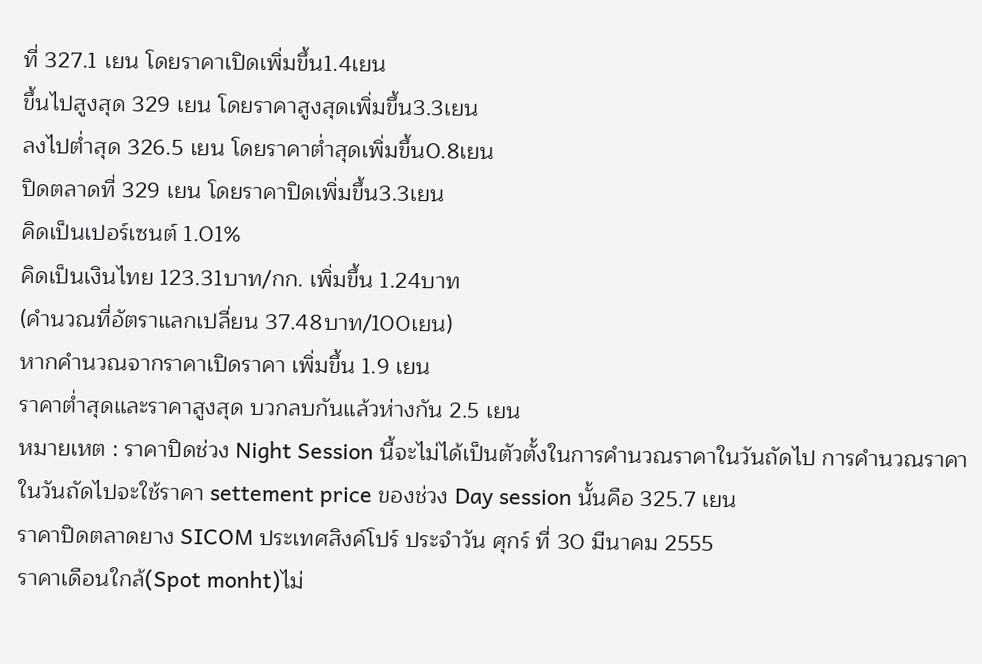ที่ 327.1 เยน โดยราคาเปิดเพิ่มขึ้น1.4เยน
ขึ้นไปสูงสุด 329 เยน โดยราคาสูงสุดเพิ่มขึ้น3.3เยน
ลงไปต่ำสุด 326.5 เยน โดยราคาต่ำสุดเพิ่มขึ้น0.8เยน
ปิดตลาดที่ 329 เยน โดยราคาปิดเพิ่มขึ้น3.3เยน
คิดเป็นเปอร์เซนต์ 1.01%
คิดเป็นเงินไทย 123.31บาท/กก. เพิ่มขึ้น 1.24บาท
(คำนวณที่อัตราแลกเปลี่ยน 37.48บาท/100เยน)
หากคำนวณจากราคาเปิดราคา เพิ่มขึ้น 1.9 เยน
ราคาต่ำสุดและราคาสูงสุด บวกลบกันแล้วห่างกัน 2.5 เยน
หมายเหต : ราคาปิดช่วง Night Session นี้จะไม่ได้เป็นตัวตั้งในการคำนวณราคาในวันถัดไป การคำนวณราคาในวันถัดไปจะใช้ราคา settement price ของช่วง Day session นั้นคือ 325.7 เยน
ราคาปิดตลาดยาง SICOM ประเทศสิงค์โปร์ ประจำวัน ศุกร์ ที่ 30 มีนาคม 2555
ราคาเดือนใกล้(Spot monht)ไม่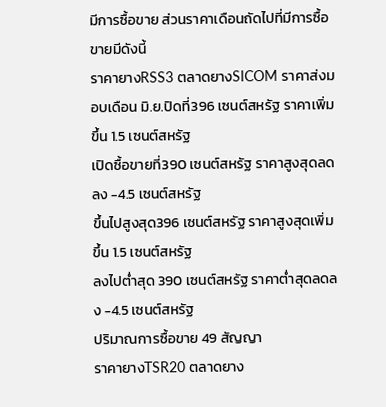มีการซื้อขาย ส่วนราคาเดือนถัดไปที่มีการซื้อขายมีดังนี้
ราคายางRSS3 ตลาดยางSICOM ราคาส่งมอบเดือน มิ.ย.ปิดที่396 เซนต์สหรัฐ ราคาเพิ่มขึ้น 1.5 เซนต์สหรัฐ
เปิดซื้อขายที่390 เซนต์สหรัฐ ราคาสูงสุดลดลง -4.5 เซนต์สหรัฐ
ขึ้นไปสูงสุด396 เซนต์สหรัฐ ราคาสูงสุดเพิ่มขึ้น 1.5 เซนต์สหรัฐ
ลงไปต่ำสุด 390 เซนต์สหรัฐ ราคาต่ำสุดลดลง -4.5 เซนต์สหรัฐ
ปริมาณการซื้อขาย 49 สัญญา
ราคายางTSR20 ตลาดยาง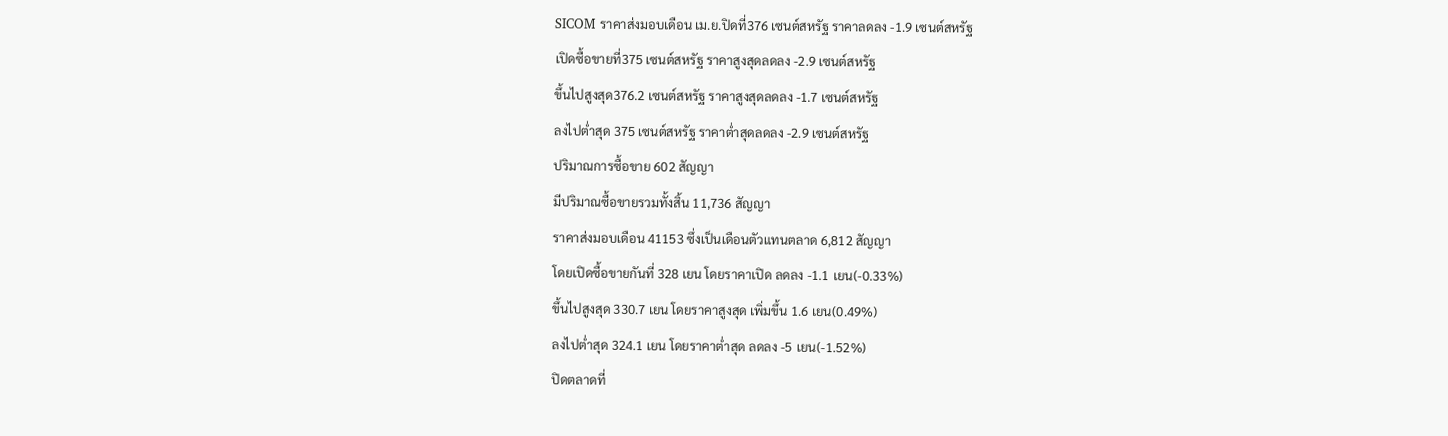SICOM ราคาส่งมอบเดือน เม.ย.ปิดที่376 เซนต์สหรัฐ ราคาลดลง -1.9 เซนต์สหรัฐ
เปิดซื้อขายที่375 เซนต์สหรัฐ ราคาสูงสุดลดลง -2.9 เซนต์สหรัฐ
ขึ้นไปสูงสุด376.2 เซนต์สหรัฐ ราคาสูงสุดลดลง -1.7 เซนต์สหรัฐ
ลงไปต่ำสุด 375 เซนต์สหรัฐ ราคาต่ำสุดลดลง -2.9 เซนต์สหรัฐ
ปริมาณการซื้อขาย 602 สัญญา
มีปริมาณซื้อขายรวมทั้งสิ้น 11,736 สัญญา
ราคาส่งมอบเดือน 41153 ซึ่งเป็นเดือนตัวแทนตลาด 6,812 สัญญา
โดยเปิดซื้อขายกันที่ 328 เยน โดยราคาเปิด ลดลง -1.1 เยน(-0.33%)
ขึ้นไปสูงสุด 330.7 เยน โดยราคาสูงสุด เพิ่มขึ้น 1.6 เยน(0.49%)
ลงไปต่ำสุด 324.1 เยน โดยราคาต่ำสุด ลดลง -5 เยน(-1.52%)
ปิดตลาดที่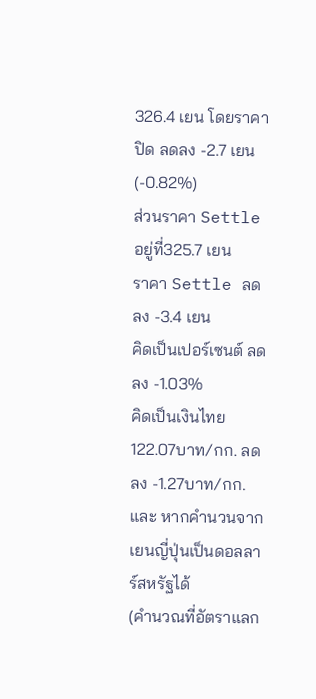326.4 เยน โดยราคาปิด ลดลง -2.7 เยน(-0.82%)
ส่วนราคา Settle อยู่ที่325.7 เยน
ราคา Settle ลดลง -3.4 เยน
คิดเป็นเปอร์เซนต์ ลดลง -1.03%
คิดเป็นเงินไทย 122.07บาท/กก. ลดลง -1.27บาท/กก. และ หากคำนวนจากเยนญี่ปุ่นเป็นดอลลาร์สหรัฐได้
(คำนวณที่อัตราแลก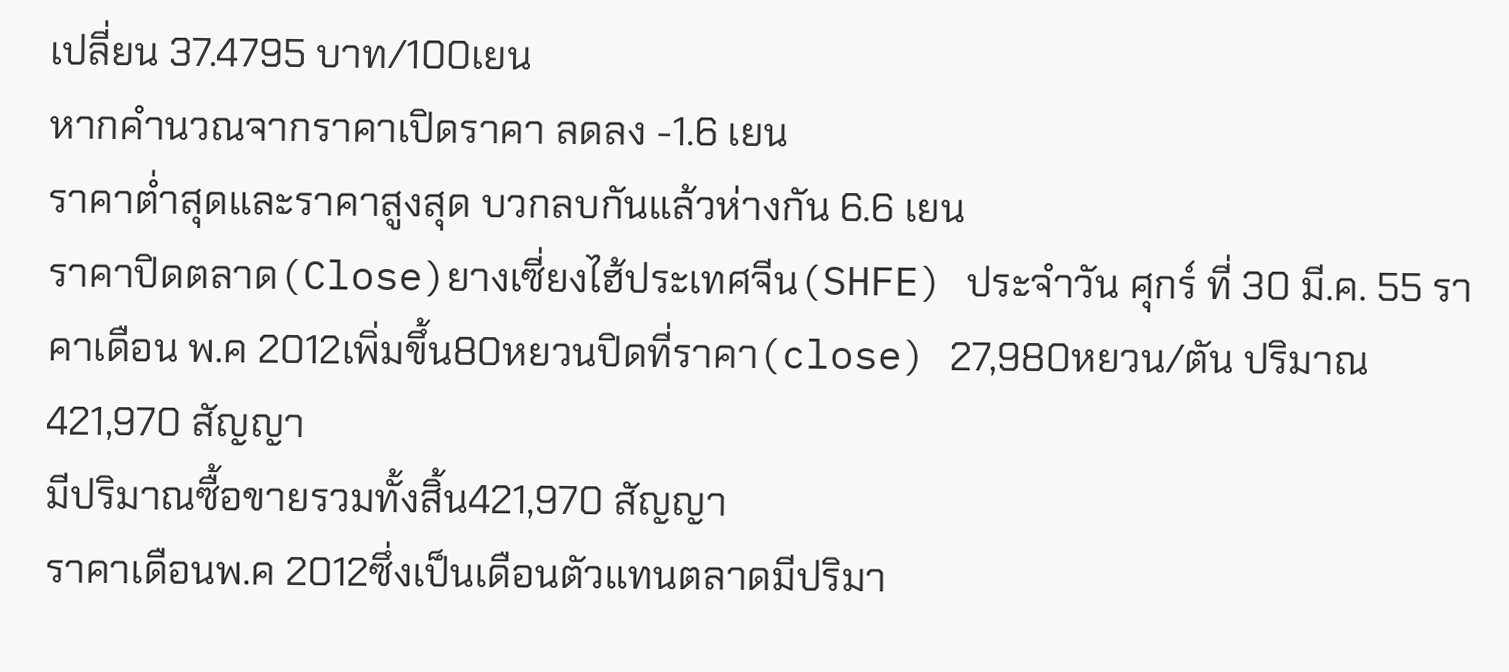เปลี่ยน 37.4795 บาท/100เยน
หากคำนวณจากราคาเปิดราคา ลดลง -1.6 เยน
ราคาต่ำสุดและราคาสูงสุด บวกลบกันแล้วห่างกัน 6.6 เยน
ราคาปิดตลาด(Close)ยางเซี่ยงไฮ้ประเทศจีน(SHFE) ประจำวัน ศุกร์ ที่ 30 มี.ค. 55 ราคาเดือน พ.ค 2012เพิ่มขึ้น80หยวนปิดที่ราคา(close) 27,980หยวน/ตัน ปริมาณ421,970 สัญญา
มีปริมาณซื้อขายรวมทั้งสิ้น421,970 สัญญา
ราคาเดือนพ.ค 2012ซึ่งเป็นเดือนตัวแทนตลาดมีปริมา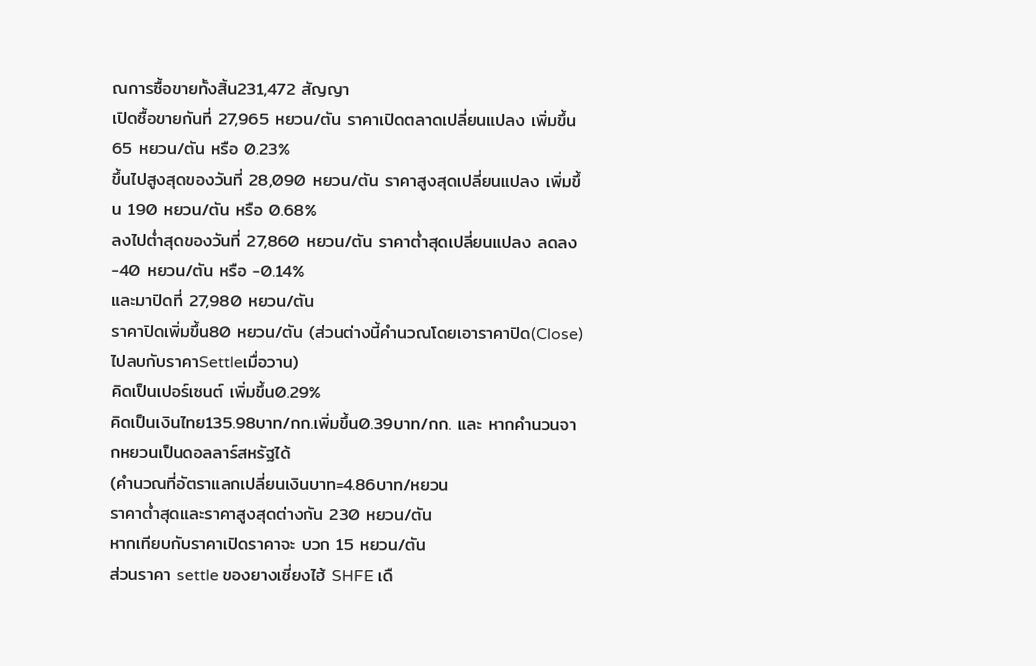ณการซื้อขายทั้งสิ้น231,472 สัญญา
เปิดซื้อขายกันที่ 27,965 หยวน/ตัน ราคาเปิดตลาดเปลี่ยนแปลง เพิ่มขึ้น 65 หยวน/ตัน หรือ 0.23%
ขึ้นไปสูงสุดของวันที่ 28,090 หยวน/ตัน ราคาสูงสุดเปลี่ยนแปลง เพิ่มขึ้น 190 หยวน/ตัน หรือ 0.68%
ลงไปต่ำสุดของวันที่ 27,860 หยวน/ตัน ราคาต่ำสุดเปลี่ยนแปลง ลดลง -40 หยวน/ตัน หรือ -0.14%
และมาปิดที่ 27,980 หยวน/ตัน
ราคาปิดเพิ่มขึ้น80 หยวน/ตัน (ส่วนต่างนี้คำนวณโดยเอาราคาปิด(Close)ไปลบกับราคาSettleเมื่อวาน)
คิดเป็นเปอร์เซนต์ เพิ่มขึ้น0.29%
คิดเป็นเงินไทย135.98บาท/กก.เพิ่มขึ้น0.39บาท/กก. และ หากคำนวนจากหยวนเป็นดอลลาร์สหรัฐได้
(คำนวณที่อัตราแลกเปลี่ยนเงินบาท=4.86บาท/หยวน
ราคาต่ำสุดและราคาสูงสุดต่างกัน 230 หยวน/ตัน
หากเทียบกับราคาเปิดราคาจะ บวก 15 หยวน/ตัน
ส่วนราคา settle ของยางเซี่ยงไฮ้ SHFE เดื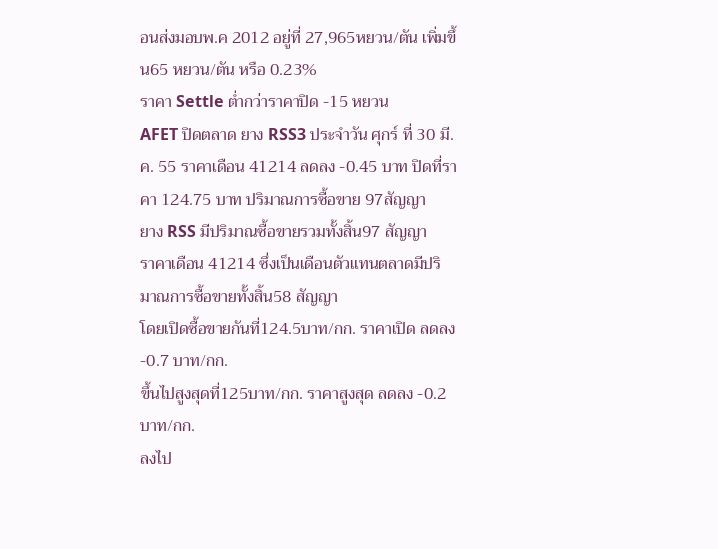อนส่งมอบพ.ค 2012 อยู่ที่ 27,965หยวน/ตัน เพิ่มขึ้น65 หยวน/ตัน หรือ 0.23%
ราคา Settle ต่ำกว่าราคาปิด -15 หยวน
AFET ปิดตลาด ยาง RSS3 ประจำวัน ศุกร์ ที่ 30 มี.ค. 55 ราคาเดือน 41214 ลดลง -0.45 บาท ปิดที่ราคา 124.75 บาท ปริมาณการซื้อขาย 97สัญญา
ยาง RSS มีปริมาณซื้อขายรวมทั้งสิ้น97 สัญญา
ราคาเดือน 41214 ซึ่งเป็นเดือนตัวแทนตลาดมีปริมาณการซื้อขายทั้งสิ้น58 สัญญา
โดยเปิดซื้อขายกันที่124.5บาท/กก. ราคาเปิด ลดลง -0.7 บาท/กก.
ขึ้นไปสูงสุดที่125บาท/กก. ราคาสูงสุด ลดลง -0.2 บาท/กก.
ลงไป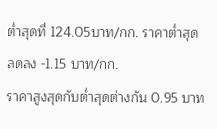ต่ำสุดที่ 124.05บาท/กก. ราคาต่ำสุด ลดลง -1.15 บาท/กก.
ราคาสูงสุดกับต่ำสุดต่างกัน 0.95 บาท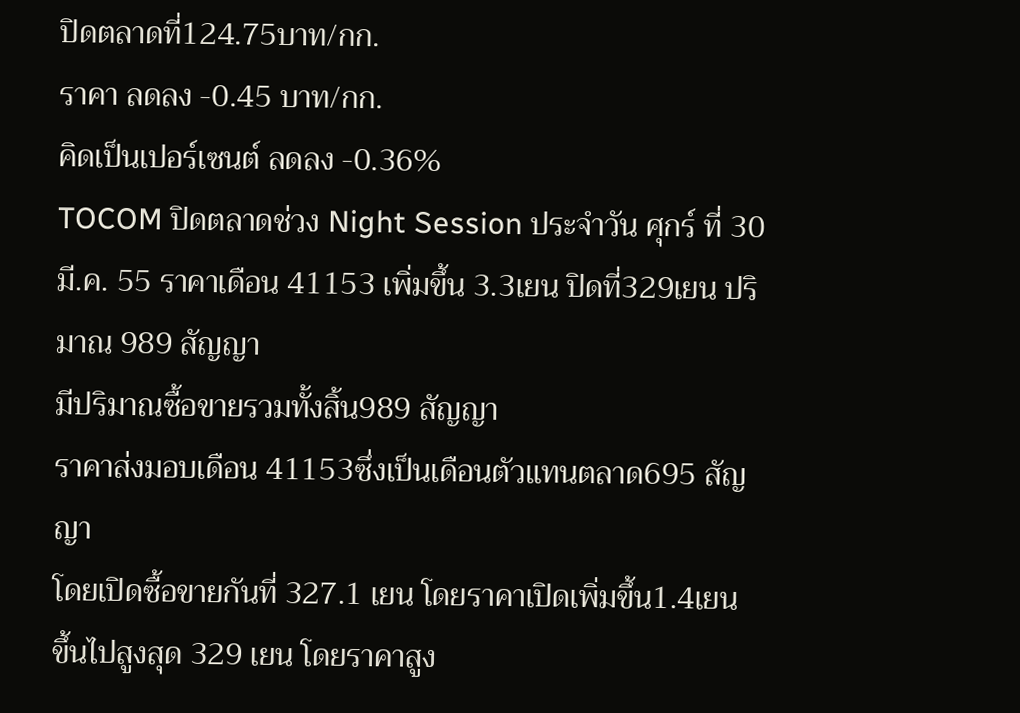ปิดตลาดที่124.75บาท/กก.
ราคา ลดลง -0.45 บาท/กก.
คิดเป็นเปอร์เซนต์ ลดลง -0.36%
TOCOM ปิดตลาดช่วง Night Session ประจำวัน ศุกร์ ที่ 30 มี.ค. 55 ราคาเดือน 41153 เพิ่มขึ้น 3.3เยน ปิดที่329เยน ปริมาณ 989 สัญญา
มีปริมาณซื้อขายรวมทั้งสิ้น989 สัญญา
ราคาส่งมอบเดือน 41153ซึ่งเป็นเดือนตัวแทนตลาด695 สัญญา
โดยเปิดซื้อขายกันที่ 327.1 เยน โดยราคาเปิดเพิ่มขึ้น1.4เยน
ขึ้นไปสูงสุด 329 เยน โดยราคาสูง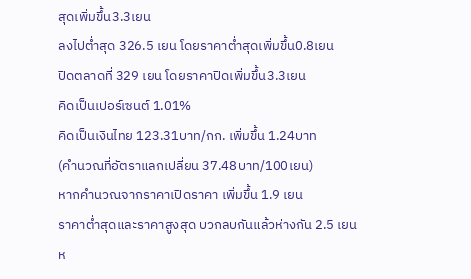สุดเพิ่มขึ้น3.3เยน
ลงไปต่ำสุด 326.5 เยน โดยราคาต่ำสุดเพิ่มขึ้น0.8เยน
ปิดตลาดที่ 329 เยน โดยราคาปิดเพิ่มขึ้น3.3เยน
คิดเป็นเปอร์เซนต์ 1.01%
คิดเป็นเงินไทย 123.31บาท/กก. เพิ่มขึ้น 1.24บาท
(คำนวณที่อัตราแลกเปลี่ยน 37.48บาท/100เยน)
หากคำนวณจากราคาเปิดราคา เพิ่มขึ้น 1.9 เยน
ราคาต่ำสุดและราคาสูงสุด บวกลบกันแล้วห่างกัน 2.5 เยน
ห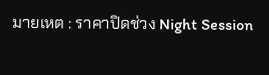มายเหต : ราคาปิดช่วง Night Session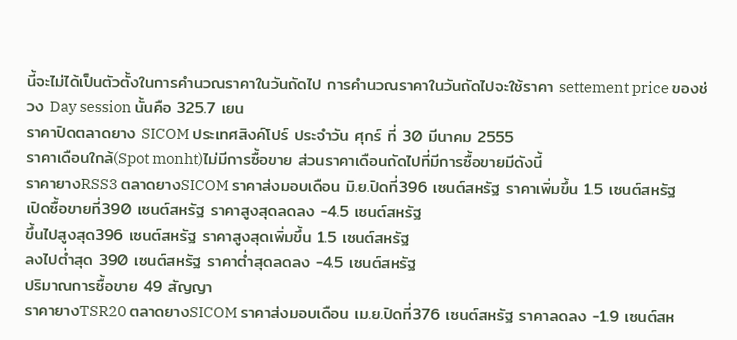นี้จะไม่ได้เป็นตัวตั้งในการคำนวณราคาในวันถัดไป การคำนวณราคาในวันถัดไปจะใช้ราคา settement price ของช่วง Day session นั้นคือ 325.7 เยน
ราคาปิดตลาดยาง SICOM ประเทศสิงค์โปร์ ประจำวัน ศุกร์ ที่ 30 มีนาคม 2555
ราคาเดือนใกล้(Spot monht)ไม่มีการซื้อขาย ส่วนราคาเดือนถัดไปที่มีการซื้อขายมีดังนี้
ราคายางRSS3 ตลาดยางSICOM ราคาส่งมอบเดือน มิ.ย.ปิดที่396 เซนต์สหรัฐ ราคาเพิ่มขึ้น 1.5 เซนต์สหรัฐ
เปิดซื้อขายที่390 เซนต์สหรัฐ ราคาสูงสุดลดลง -4.5 เซนต์สหรัฐ
ขึ้นไปสูงสุด396 เซนต์สหรัฐ ราคาสูงสุดเพิ่มขึ้น 1.5 เซนต์สหรัฐ
ลงไปต่ำสุด 390 เซนต์สหรัฐ ราคาต่ำสุดลดลง -4.5 เซนต์สหรัฐ
ปริมาณการซื้อขาย 49 สัญญา
ราคายางTSR20 ตลาดยางSICOM ราคาส่งมอบเดือน เม.ย.ปิดที่376 เซนต์สหรัฐ ราคาลดลง -1.9 เซนต์สห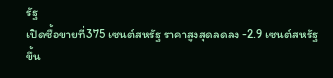รัฐ
เปิดซื้อขายที่375 เซนต์สหรัฐ ราคาสูงสุดลดลง -2.9 เซนต์สหรัฐ
ขึ้น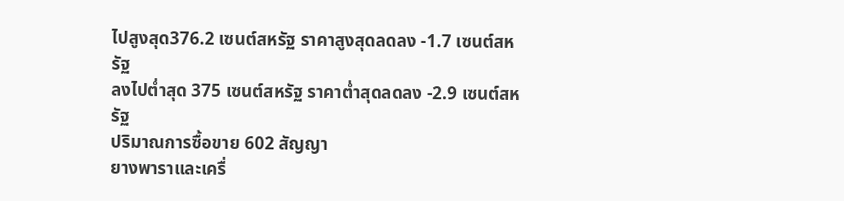ไปสูงสุด376.2 เซนต์สหรัฐ ราคาสูงสุดลดลง -1.7 เซนต์สหรัฐ
ลงไปต่ำสุด 375 เซนต์สหรัฐ ราคาต่ำสุดลดลง -2.9 เซนต์สหรัฐ
ปริมาณการซื้อขาย 602 สัญญา
ยางพาราและเครื่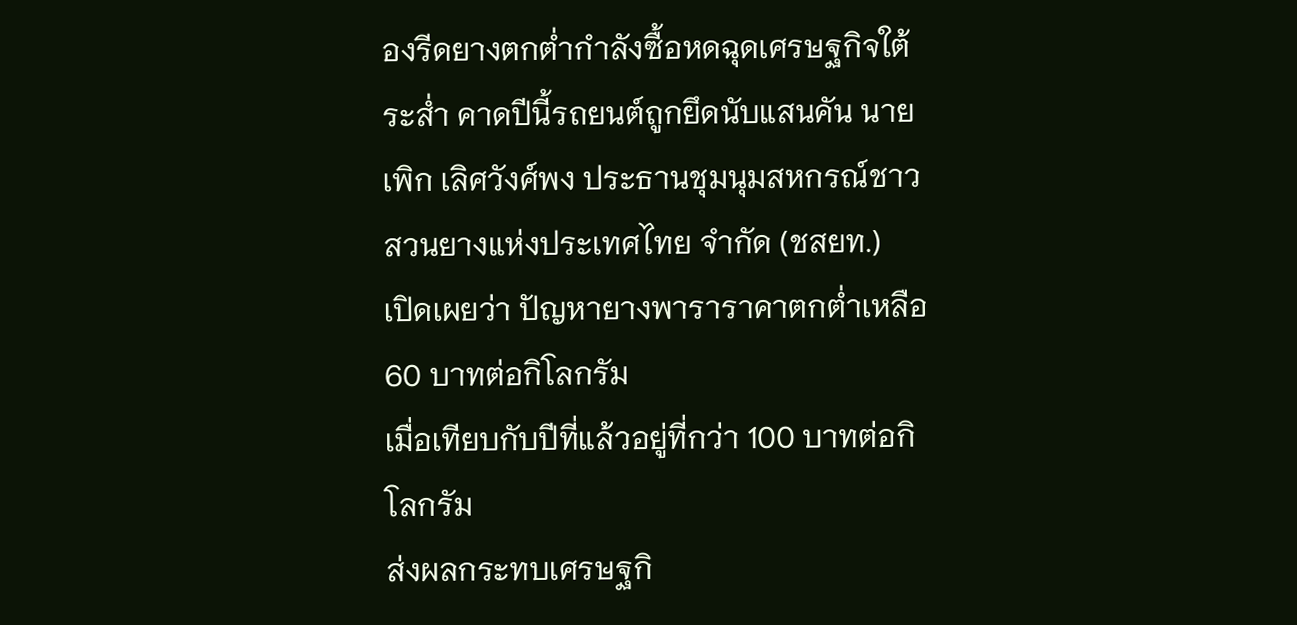องรีดยางตกต่ำกำลังซื้อหดฉุดเศรษฐกิจใต้ระส่ำ คาดปีนี้รถยนต์ถูกยึดนับแสนคัน นาย
เพิก เลิศวังศ์พง ประธานชุมนุมสหกรณ์ชาวสวนยางแห่งประเทศไทย จำกัด (ชสยท.)
เปิดเผยว่า ปัญหายางพาราราคาตกต่ำเหลือ 60 บาทต่อกิโลกรัม
เมื่อเทียบกับปีที่แล้วอยู่ที่กว่า 100 บาทต่อกิโลกรัม
ส่งผลกระทบเศรษฐกิ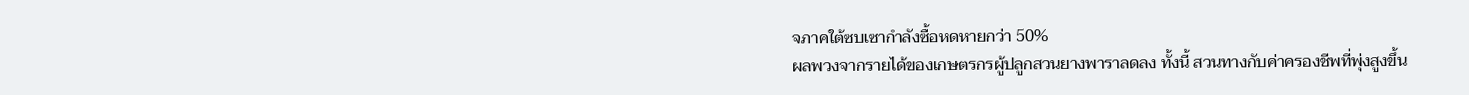จภาคใต้ซบเซากำลังซื้อหดหายกว่า 50%
ผลพวงจากรายได้ของเกษตรกรผู้ปลูกสวนยางพาราลดลง ทั้งนี้ สวนทางกับค่าครองชีพที่พุ่งสูงขึ้น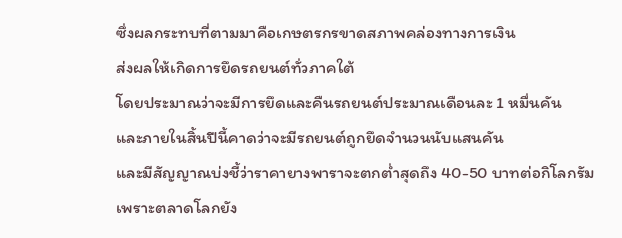ซึ่งผลกระทบที่ตามมาคือเกษตรกรขาดสภาพคล่องทางการเงิน
ส่งผลให้เกิดการยึดรถยนต์ทั่วภาคใต้
โดยประมาณว่าจะมีการยึดและคืนรถยนต์ประมาณเดือนละ 1 หมื่นคัน
และภายในสิ้นปีนี้คาดว่าจะมีรถยนต์ถูกยึดจำนวนนับแสนคัน
และมีสัญญาณบ่งชี้ว่าราคายางพาราจะตกต่ำสุดถึง 40-50 บาทต่อกิโลกรัม
เพราะตลาดโลกยัง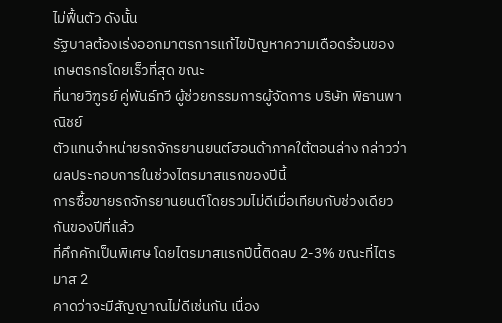ไม่ฟื้นตัว ดังนั้น
รัฐบาลต้องเร่งออกมาตรการแก้ไขปัญหาความเดือดร้อนของเกษตรกรโดยเร็วที่สุด ขณะ
ที่นายวิฑูรย์ คู่พันธ์ทวี ผู้ช่วยกรรมการผู้จัดการ บริษัท พิธานพาณิชย์
ตัวแทนจำหน่ายรถจักรยานยนต์ฮอนด้าภาคใต้ตอนล่าง กล่าวว่า
ผลประกอบการในช่วงไตรมาสแรกของปีนี้
การซื้อขายรถจักรยานยนต์โดยรวมไม่ดีเมื่อเทียบกับช่วงเดียวกันของปีที่แล้ว
ที่คึกคักเป็นพิเศษ โดยไตรมาสแรกปีนี้ติดลบ 2-3% ขณะที่ไตรมาส 2
คาดว่าจะมีสัญญาณไม่ดีเช่นกัน เนื่อง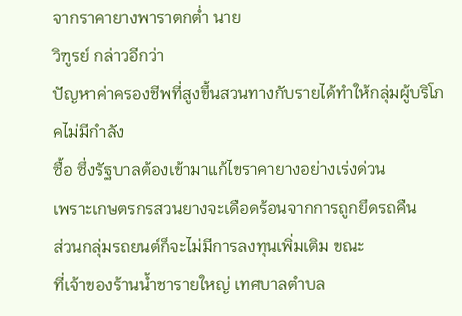จากราคายางพาราตกต่ำ นาย
วิฑูรย์ กล่าวอีกว่า
ปัญหาค่าครองชีพที่สูงขึ้นสวนทางกับรายได้ทำให้กลุ่มผู้บริโภคไม่มีกำลัง
ซื้อ ซึ่งรัฐบาลต้องเข้ามาแก้ไขราคายางอย่างเร่งด่วน
เพราะเกษตรกรสวนยางจะเดือดร้อนจากการถูกยึดรถคืน
ส่วนกลุ่มรถยนต์ก็จะไม่มีการลงทุนเพิ่มเติม ขณะ
ที่เจ้าของร้านน้ำชารายใหญ่ เทศบาลตำบล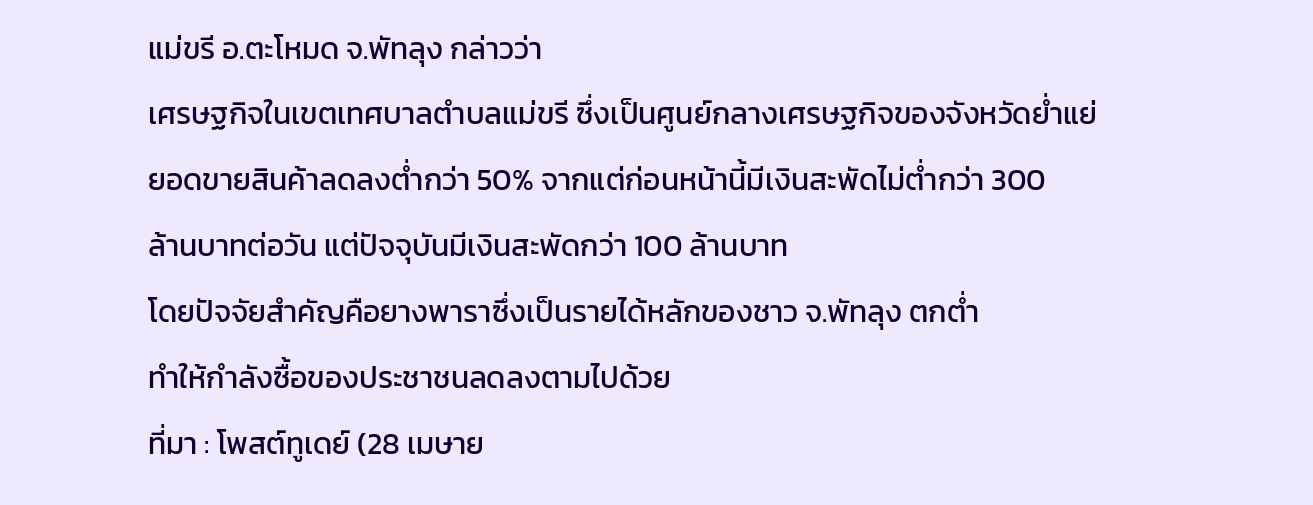แม่ขรี อ.ตะโหมด จ.พัทลุง กล่าวว่า
เศรษฐกิจในเขตเทศบาลตำบลแม่ขรี ซึ่งเป็นศูนย์กลางเศรษฐกิจของจังหวัดย่ำแย่
ยอดขายสินค้าลดลงต่ำกว่า 50% จากแต่ก่อนหน้านี้มีเงินสะพัดไม่ต่ำกว่า 300
ล้านบาทต่อวัน แต่ปัจจุบันมีเงินสะพัดกว่า 100 ล้านบาท
โดยปัจจัยสำคัญคือยางพาราซึ่งเป็นรายได้หลักของชาว จ.พัทลุง ตกต่ำ
ทำให้กำลังซื้อของประชาชนลดลงตามไปด้วย
ที่มา : โพสต์ทูเดย์ (28 เมษาย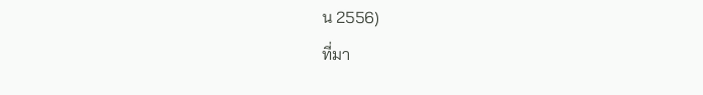น 2556)
ที่มา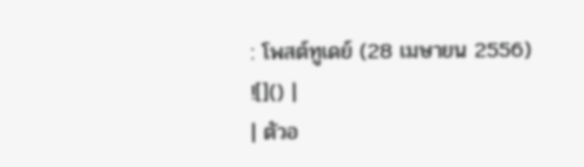: โพสต์ทูเดย์ (28 เมษายน 2556)
![]() |
| ตัวอ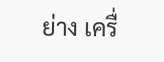ย่าง เครื่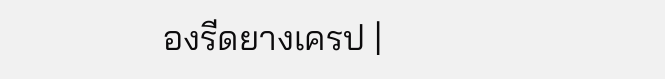องรีดยางเครป |